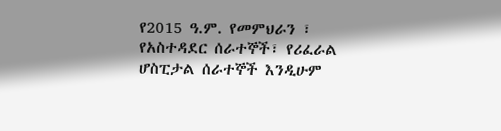የ2015 ዓ.ም. የመምህራን ፣ የአስተዳደር ሰራተኞች፣ የሪፈራል ሆስፒታል ሰራተኞች እንዲሁም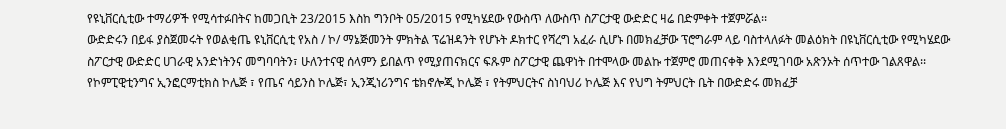የዩኒቨርሲቲው ተማሪዎች የሚሳተፉበትና ከመጋቢት 23/2015 እስከ ግንቦት 05/2015 የሚካሄደው የውስጥ ለውስጥ ስፖርታዊ ውድድር ዛሬ በድምቀት ተጀምሯል፡፡
ውድድሩን በይፋ ያስጀመሩት የወልቂጤ ዩኒቨርሲቲ የአስ / ኮ/ ማኔጅመንት ምክትል ፕሬዝዳንት የሆኑት ዶክተር የሻረግ አፈራ ሲሆኑ በመክፈቻው ፕሮግራም ላይ ባስተላለፉት መልዕክት በዩኒቨርሲቲው የሚካሄደው ስፖርታዊ ውድድር ሀገራዊ አንድነትንና መግባባትን፣ ሁለንተናዊ ሰላምን ይበልጥ የሚያጠናክርና ፍጹም ስፖርታዊ ጨዋነት በተሞላው መልኩ ተጀምሮ መጠናቀቅ እንደሚገባው አጽንኦት ሰጥተው ገልጸዋል፡፡
የኮምፒዊቲንግና ኢንፎርማቲክስ ኮሌጅ ፣ የጤና ሳይንስ ኮሌጅ፣ ኢንጂነሪንግና ቴክኖሎጂ ኮሌጅ ፣ የትምህርትና ስነባህሪ ኮሌጅ እና የህግ ትምህርት ቤት በውድድሩ መክፈቻ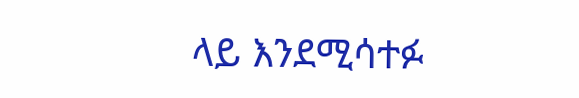ላይ እንደሚሳተፉ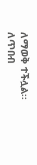ለማወቅ ተችሏል፡፡
ለጥበብ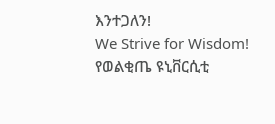እንተጋለን!
We Strive for Wisdom!
የወልቂጤ ዩኒቨርሲቲ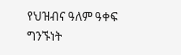የህዝብና ዓለም ዓቀፍ ግንኙነት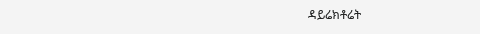ዳይሬክቶሬት